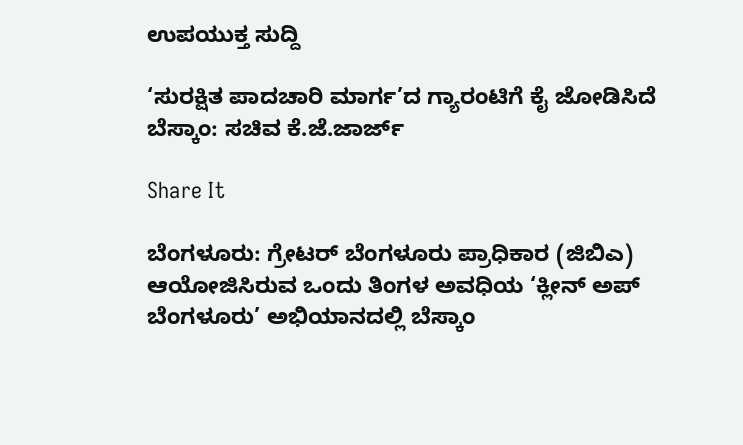ಉಪಯುಕ್ತ ಸುದ್ದಿ

‘ಸುರಕ್ಷಿತ ಪಾದಚಾರಿ ಮಾರ್ಗ’ದ ಗ್ಯಾರಂಟಿಗೆ ಕೈ ಜೋಡಿಸಿದೆ ಬೆಸ್ಕಾಂ: ಸಚಿವ ಕೆ.ಜೆ.ಜಾರ್ಜ್

Share It

ಬೆಂಗಳೂರು: ಗ್ರೇಟರ್ ಬೆಂಗಳೂರು ಪ್ರಾಧಿಕಾರ (ಜಿಬಿಎ) ಆಯೋಜಿಸಿರುವ ಒಂದು ತಿಂಗಳ ಅವಧಿಯ ‘ಕ್ಲೀನ್ ಅಪ್ ಬೆಂಗಳೂರು’ ಅಭಿಯಾನದಲ್ಲಿ ಬೆಸ್ಕಾಂ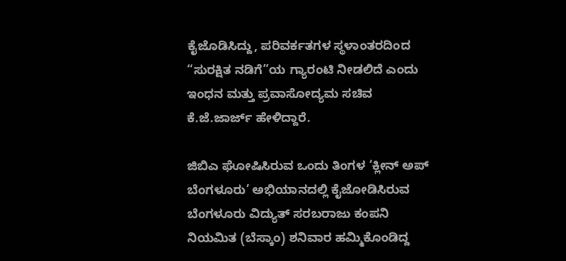ಕೈಜೊಡಿಸಿದ್ದು, ಪರಿವರ್ಕತಗಳ ಸ್ಥಳಾಂತರದಿಂದ “ಸುರಕ್ಷಿತ ನಡಿಗೆ”ಯ ಗ್ಯಾರಂಟಿ ನೀಡಲಿದೆ ಎಂದು ಇಂಧನ ಮತ್ತು ಪ್ರವಾಸೋದ್ಯಮ ಸಚಿವ ಕೆ.ಜೆ.ಜಾರ್ಜ್‌ ಹೇಳಿದ್ದಾರೆ.

ಜಿಬಿಎ ಘೋಷಿಸಿರುವ ಒಂದು ತಿಂಗಳ ‘ಕ್ಲೀನ್ ಅಪ್‌ ಬೆಂಗಳೂರು’ ಅಭಿಯಾನದಲ್ಲಿ ಕೈಜೋಡಿಸಿರುವ ಬೆಂಗಳೂರು ವಿದ್ಯುತ್ ಸರಬರಾಜು ಕಂಪನಿ ನಿಯಮಿತ (ಬೆಸ್ಕಾಂ) ಶನಿವಾರ ಹಮ್ಮಿಕೊಂಡಿದ್ದ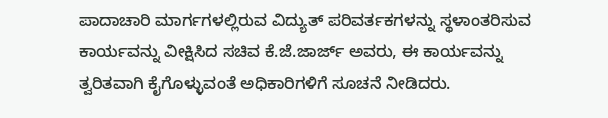ಪಾದಾಚಾರಿ ಮಾರ್ಗಗಳಲ್ಲಿರುವ ವಿದ್ಯುತ್ ಪರಿವರ್ತಕಗಳನ್ನು ಸ್ಥಳಾಂತರಿಸುವ ಕಾರ್ಯವನ್ನು ವೀಕ್ಷಿಸಿದ ಸಚಿವ ಕೆ.ಜೆ.ಜಾರ್ಜ್ ಅವರು, ಈ ಕಾರ್ಯವನ್ನು ತ್ವರಿತವಾಗಿ ಕೈಗೊಳ್ಳುವಂತೆ ಅಧಿಕಾರಿಗಳಿಗೆ ಸೂಚನೆ ನೀಡಿದರು.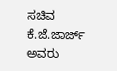ಸಚಿವ ಕೆ.ಜೆ.ಜಾರ್ಜ್ ಅವರು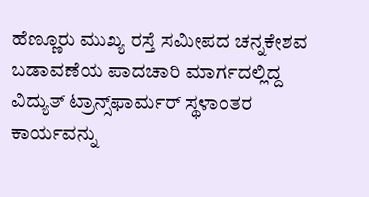ಹೆಣ್ಣೂರು ಮುಖ್ಯ ರಸ್ತೆ ಸಮೀಪದ ಚನ್ನಕೇಶವ ಬಡಾವಣೆಯ ಪಾದಚಾರಿ ಮಾರ್ಗದಲ್ಲಿದ್ದ ವಿದ್ಯುತ್ ಟ್ರಾನ್ಸ್‌ಫಾರ್ಮರ್ ಸ್ಥಳಾಂತರ ಕಾರ್ಯವನ್ನು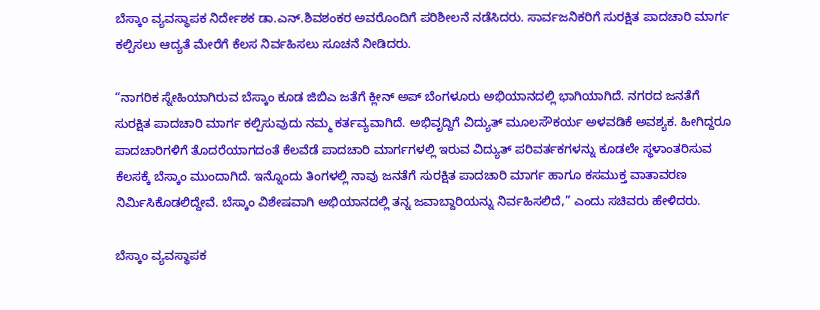ಬೆಸ್ಕಾಂ ವ್ಯವಸ್ಥಾಪಕ ನಿರ್ದೇಶಕ ಡಾ.ಎನ್.ಶಿವಶಂಕರ ಅವರೊಂದಿಗೆ ಪರಿಶೀಲನೆ ನಡೆಸಿದರು. ಸಾರ್ವಜನಿಕರಿಗೆ ಸುರಕ್ಷಿತ ಪಾದಚಾರಿ ಮಾರ್ಗ ಕಲ್ಪಿಸಲು ಆದ್ಯತೆ ಮೇರೆಗೆ ಕೆಲಸ ನಿರ್ವಹಿಸಲು ಸೂಚನೆ ನೀಡಿದರು.

“ನಾಗರಿಕ ಸ್ನೇಹಿಯಾಗಿರುವ ಬೆಸ್ಕಾಂ ಕೂಡ ಜಿಬಿಎ ಜತೆಗೆ ಕ್ಲೀನ್ ಅಪ್ ಬೆಂಗಳೂರು ಅಭಿಯಾನದಲ್ಲಿ ಭಾಗಿಯಾಗಿದೆ. ನಗರದ ಜನತೆಗೆ ಸುರಕ್ಷಿತ ಪಾದಚಾರಿ ಮಾರ್ಗ ಕಲ್ಪಿಸುವುದು ನಮ್ಮ ಕರ್ತವ್ಯವಾಗಿದೆ. ಅಭಿವೃದ್ದಿಗೆ ವಿದ್ಯುತ್ ಮೂಲಸೌಕರ್ಯ ಅಳವಡಿಕೆ ಅವಶ್ಯಕ. ಹೀಗಿದ್ದರೂ ಪಾದಚಾರಿಗಳಿಗೆ ತೊದರೆಯಾಗದಂತೆ ಕೆಲವೆಡೆ ಪಾದಚಾರಿ ಮಾರ್ಗಗಳಲ್ಲಿ ಇರುವ ವಿದ್ಯುತ್ ಪರಿವರ್ತಕಗಳನ್ನು ಕೂಡಲೇ ಸ್ಥಳಾಂತರಿಸುವ ಕೆಲಸಕ್ಕೆ ಬೆಸ್ಕಾಂ ಮುಂದಾಗಿದೆ. ಇನ್ನೊಂದು ತಿಂಗಳಲ್ಲಿ ನಾವು ಜನತೆಗೆ ಸುರಕ್ಷಿತ ಪಾದಚಾರಿ ಮಾರ್ಗ ಹಾಗೂ ಕಸಮುಕ್ತ ವಾತಾವರಣ ನಿರ್ಮಿಸಿಕೊಡಲಿದ್ದೇವೆ. ಬೆಸ್ಕಾಂ ವಿಶೇಷವಾಗಿ ಅಭಿಯಾನದಲ್ಲಿ ತನ್ನ ಜವಾಬ್ದಾರಿಯನ್ನು ನಿರ್ವಹಿಸಲಿದೆ,” ಎಂದು ಸಚಿವರು ಹೇಳಿದರು.

ಬೆಸ್ಕಾಂ ವ್ಯವಸ್ಥಾಪಕ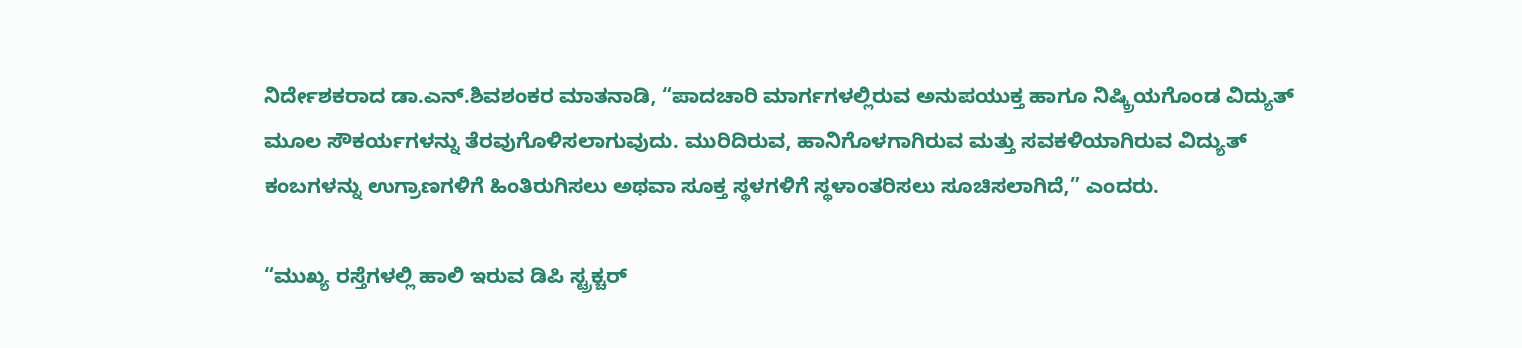ನಿರ್ದೇಶಕರಾದ ಡಾ.ಎನ್.ಶಿವಶಂಕರ ಮಾತನಾಡಿ, “ಪಾದಚಾರಿ ಮಾರ್ಗಗಳಲ್ಲಿರುವ ಅನುಪಯುಕ್ತ ಹಾಗೂ ನಿಷ್ಕ್ರಿಯಗೊಂಡ ವಿದ್ಯುತ್ ಮೂಲ ಸೌಕರ್ಯಗಳನ್ನು ತೆರವುಗೊಳಿಸಲಾಗುವುದು. ಮುರಿದಿರುವ, ಹಾನಿಗೊಳಗಾಗಿರುವ ಮತ್ತು ಸವಕಳಿಯಾಗಿರುವ ವಿದ್ಯುತ್ ಕಂಬಗಳನ್ನು ಉಗ್ರಾಣಗಳಿಗೆ ಹಿಂತಿರುಗಿಸಲು ಅಥವಾ ಸೂಕ್ತ ಸ್ಥಳಗಳಿಗೆ ಸ್ಥಳಾಂತರಿಸಲು ಸೂಚಿಸಲಾಗಿದೆ,” ಎಂದರು.

“ಮುಖ್ಯ ರಸ್ತೆಗಳಲ್ಲಿ ಹಾಲಿ ಇರುವ ಡಿಪಿ ಸ್ಟ್ರಕ್ಚರ್‌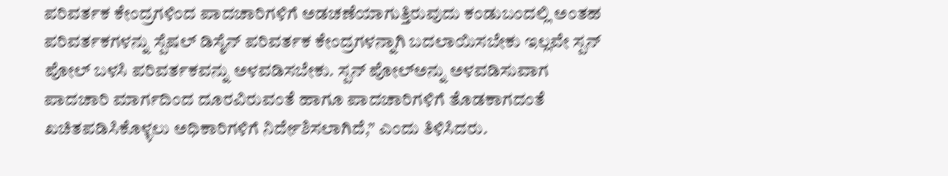ಪರಿವರ್ತಕ ಕೇಂದ್ರಗಳಿಂದ ಪಾದಚಾರಿಗಳಿಗೆ ಅಡಚಣೆಯಾಗುತ್ತಿರುವುದು ಕಂಡುಬಂದಲ್ಲಿ ಅಂತಹ ಪರಿವರ್ತಕಗಳನ್ನು ಸ್ಪೆಷಲ್ ಡಿಸೈನ್ ಪರಿವರ್ತಕ ಕೇಂದ್ರಗಳನ್ನಾಗಿ ಬದಲಾಯಿಸಬೇಕು ಇಲ್ಲವೇ ಸ್ಪನ್ ಪೋಲ್ ಬಳಸಿ ಪರಿವರ್ತಕವನ್ನು ಅಳವಡಿಸಬೇಕು. ಸ್ಪನ್ ಪೋಲ್‌ಅನ್ನು ಅಳವಡಿಸುವಾಗ ಪಾದಚಾರಿ ಮಾರ್ಗದಿಂದ ದೂರವಿರುವಂತೆ ಹಾಗೂ ಪಾದಚಾರಿಗಳಿಗೆ ತೊಡಕಾಗದಂತೆ ಖಚಿತಪಡಿಸಿಕೊಳ್ಳಲು ಅಧಿಕಾರಿಗಳಿಗೆ ನಿರ್ದೇಶಿಸಲಾಗಿದೆ,” ಎಂದು ತಿಳಿಸಿದರು.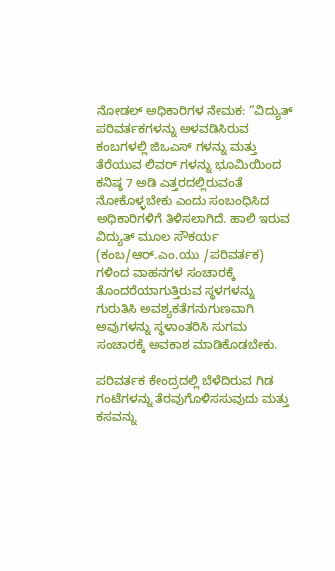ನೋಡಲ್ ಅಧಿಕಾರಿಗಳ ನೇಮಕ: “ವಿದ್ಯುತ್ ಪರಿವರ್ತಕಗಳನ್ನು ಅಳವಡಿಸಿರುವ ಕಂಬಗಳಲ್ಲಿ ಜಿಒಎಸ್ ಗಳನ್ನು ಮತ್ತು ತೆರೆಯುವ ಲಿವರ್ ಗಳನ್ನು ಭೂಮಿಯಿಂದ ಕನಿಷ್ಠ 7 ಅಡಿ ಎತ್ತರದಲ್ಲಿರುವಂತೆ ನೋಕೊಳ್ಳಬೇಕು ಎಂದು ಸಂಬಂಧಿಸಿದ ಅಧಿಕಾರಿಗಳಿಗೆ ತಿಳಿಸಲಾಗಿದೆ. ಹಾಲಿ ಇರುವ ವಿದ್ಯುತ್ ಮೂಲ ಸೌಕರ್ಯ (ಕಂಬ/ಆರ್.ಎಂ.ಯು /ಪರಿವರ್ತಕ) ಗಳಿಂದ ವಾಹನಗಳ ಸಂಚಾರಕ್ಕೆ ತೊಂದರೆಯಾಗುತ್ತಿರುವ ಸ್ಥಳಗಳನ್ನು ಗುರುತಿಸಿ ಅವಶ್ಯಕತೆಗನುಗುಣವಾಗಿ ಅವುಗಳನ್ನು ಸ್ಥಳಾಂತರಿಸಿ ಸುಗಮ ಸಂಚಾರಕ್ಕೆ ಅವಕಾಶ ಮಾಡಿಕೊಡಬೇಕು.

ಪರಿವರ್ತಕ ಕೇಂದ್ರದಲ್ಲಿ ಬೆಳೆದಿರುವ ಗಿಡ ಗಂಟೆಗಳನ್ನು ತೆರವುಗೊಳಿಸಸುವುದು ಮತ್ತು ಕಸವನ್ನು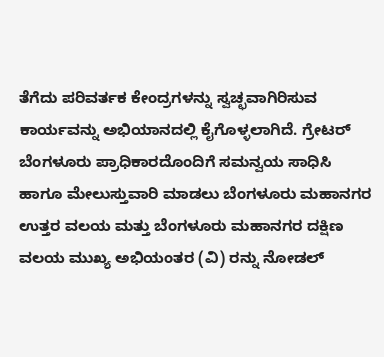ತೆಗೆದು ಪರಿವರ್ತಕ ಕೇಂದ್ರಗಳನ್ನು ಸ್ವಚ್ಛವಾಗಿರಿಸುವ ಕಾರ್ಯವನ್ನು ಅಭಿಯಾನದಲ್ಲಿ ಕೈಗೊಳ್ಳಲಾಗಿದೆ. ಗ್ರೇಟರ್ ಬೆಂಗಳೂರು ಪ್ರಾಧಿಕಾರದೊಂದಿಗೆ ಸಮನ್ವಯ ಸಾಧಿಸಿ ಹಾಗೂ ಮೇಲುಸ್ತುವಾರಿ ಮಾಡಲು ಬೆಂಗಳೂರು ಮಹಾನಗರ ಉತ್ತರ ವಲಯ ಮತ್ತು ಬೆಂಗಳೂರು ಮಹಾನಗರ ದಕ್ಷಿಣ ವಲಯ ಮುಖ್ಯ ಅಭಿಯಂತರ (ವಿ) ರನ್ನು ನೋಡಲ್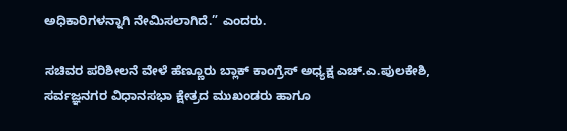ಅಧಿಕಾರಿಗಳನ್ನಾಗಿ ನೇಮಿಸಲಾಗಿದೆ.” ಎಂದರು.

ಸಚಿವರ ಪರಿಶೀಲನೆ ವೇಳೆ ಹೆಣ್ಣೂರು ಬ್ಲಾಕ್ ಕಾಂಗ್ರೆಸ್ ಅಧ್ಯಕ್ಷ ಎಚ್.ಎ.ಪುಲಕೇಶಿ, ಸರ್ವಜ್ಞನಗರ ವಿಧಾನಸಭಾ ಕ್ಷೇತ್ರದ ಮುಖಂಡರು ಹಾಗೂ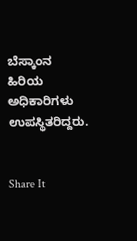ಬೆಸ್ಕಾಂನ ಹಿರಿಯ ಅಧಿಕಾರಿಗಳು ಉಪಸ್ಥಿತರಿದ್ದರು.


Share It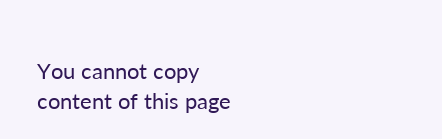You cannot copy content of this page